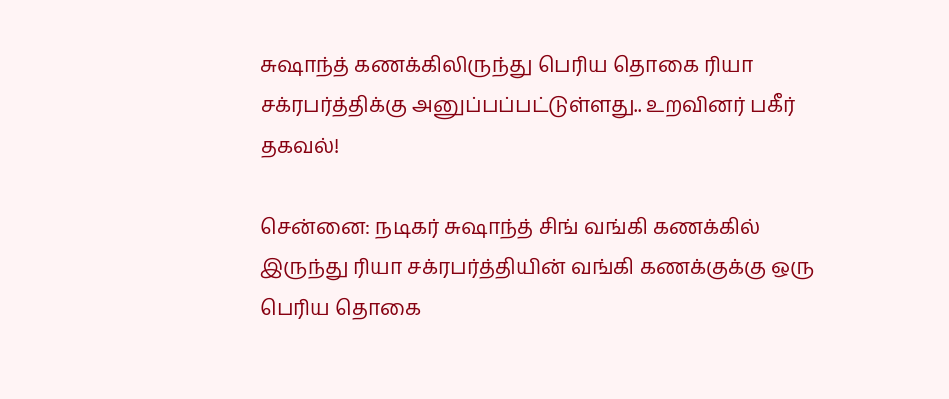சுஷாந்த் கணக்கிலிருந்து பெரிய தொகை ரியா சக்ரபர்த்திக்கு அனுப்பப்பட்டுள்ளது.. உறவினர் பகீர் தகவல்!

சென்னை: நடிகர் சுஷாந்த் சிங் வங்கி கணக்கில் இருந்து ரியா சக்ரபர்த்தியின் வங்கி கணக்குக்கு ஒரு பெரிய தொகை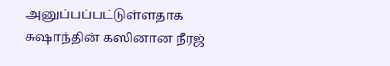அனுப்பப்பட்டுள்ளதாக சுஷாந்தின் கஸினான நீரஜ்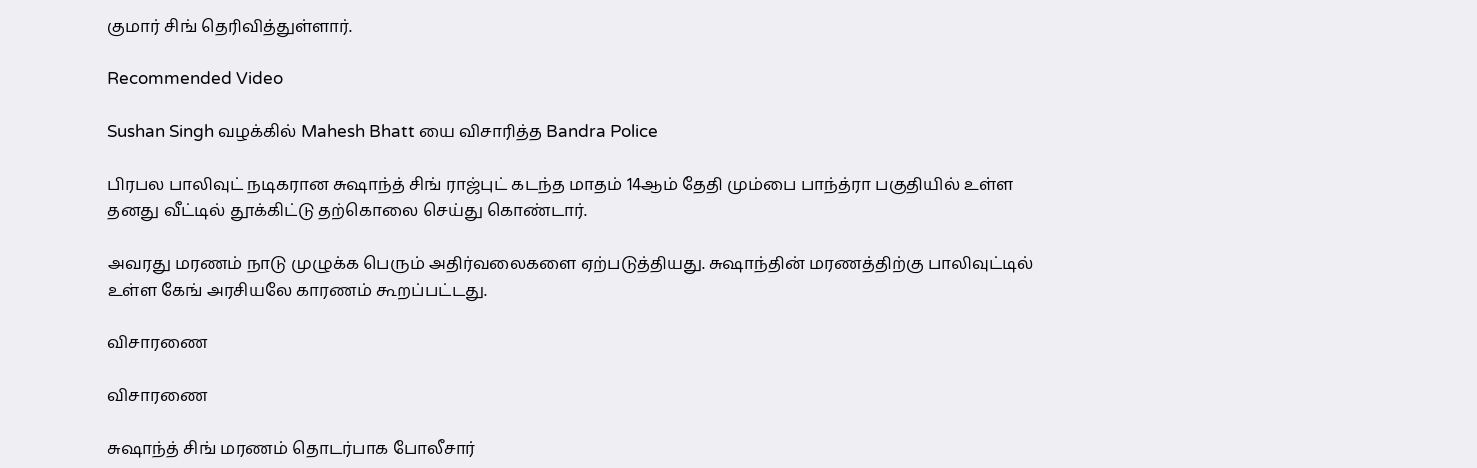குமார் சிங் தெரிவித்துள்ளார்.

Recommended Video

Sushan Singh வழக்கில் Mahesh Bhatt யை விசாரித்த Bandra Police

பிரபல பாலிவுட் நடிகரான சுஷாந்த் சிங் ராஜ்புட் கடந்த மாதம் 14ஆம் தேதி மும்பை பாந்த்ரா பகுதியில் உள்ள தனது வீட்டில் தூக்கிட்டு தற்கொலை செய்து கொண்டார்.

அவரது மரணம் நாடு முழுக்க பெரும் அதிர்வலைகளை ஏற்படுத்தியது. சுஷாந்தின் மரணத்திற்கு பாலிவுட்டில் உள்ள கேங் அரசியலே காரணம் கூறப்பட்டது.

விசாரணை

விசாரணை

சுஷாந்த் சிங் மரணம் தொடர்பாக போலீசார்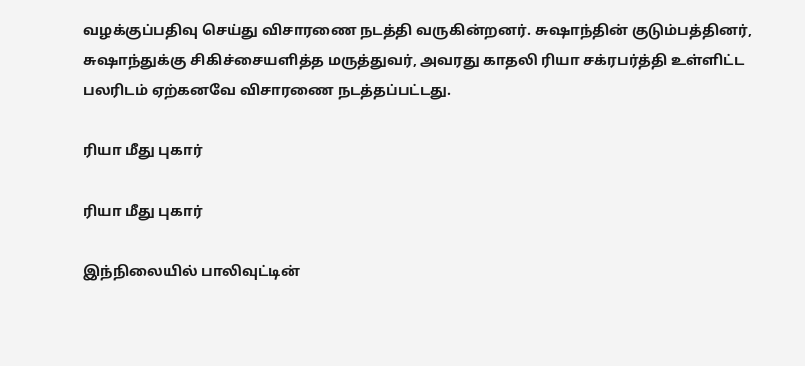வழக்குப்பதிவு செய்து விசாரணை நடத்தி வருகின்றனர். சுஷாந்தின் குடும்பத்தினர், சுஷாந்துக்கு சிகிச்சையளித்த மருத்துவர், அவரது காதலி ரியா சக்ரபர்த்தி உள்ளிட்ட பலரிடம் ஏற்கனவே விசாரணை நடத்தப்பட்டது.

ரியா மீது புகார்

ரியா மீது புகார்

இந்நிலையில் பாலிவுட்டின்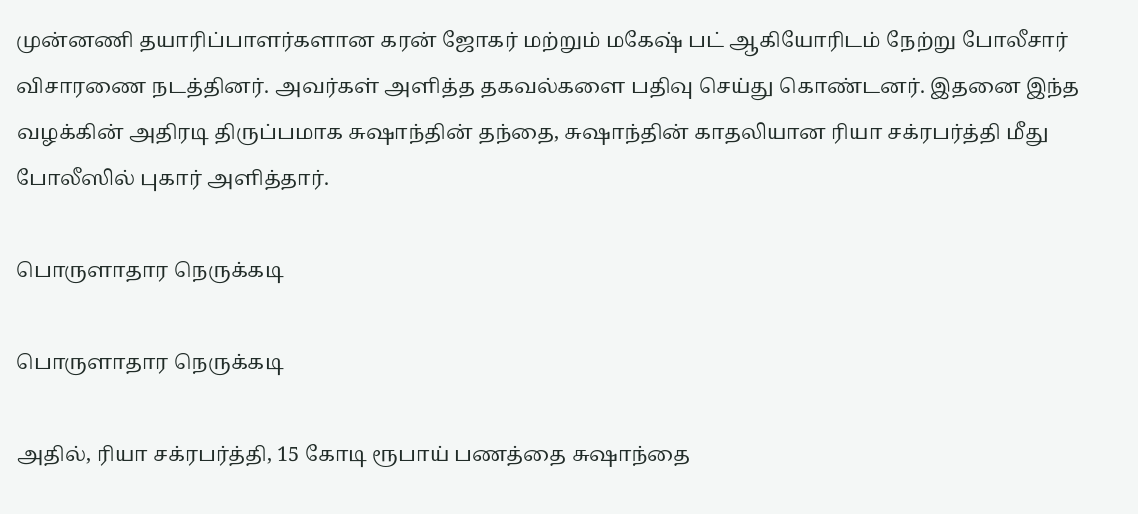முன்னணி தயாரிப்பாளர்களான கரன் ஜோகர் மற்றும் மகேஷ் பட் ஆகியோரிடம் நேற்று போலீசார் விசாரணை நடத்தினர். அவர்கள் அளித்த தகவல்களை பதிவு செய்து கொண்டனர். இதனை இந்த வழக்கின் அதிரடி திருப்பமாக சுஷாந்தின் தந்தை, சுஷாந்தின் காதலியான ரியா சக்ரபர்த்தி மீது போலீஸில் புகார் அளித்தார்.

பொருளாதார நெருக்கடி

பொருளாதார நெருக்கடி

அதில், ரியா சக்ரபர்த்தி, 15 கோடி ரூபாய் பணத்தை சுஷாந்தை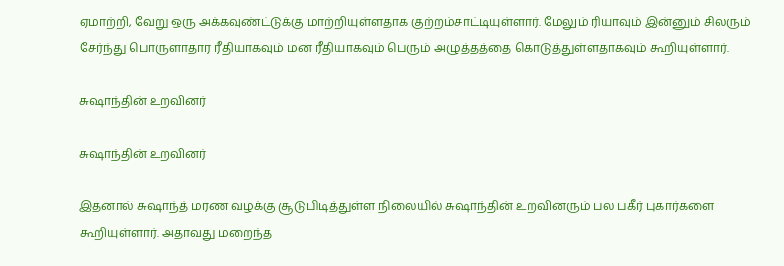ஏமாற்றி, வேறு ஒரு அக்கவுண்ட்டுக்கு மாற்றியுள்ளதாக குற்றம்சாட்டியுள்ளார். மேலும் ரியாவும் இன்னும் சிலரும் சேர்ந்து பொருளாதார ரீதியாகவும் மன ரீதியாகவும் பெரும் அழுத்தத்தை கொடுத்துள்ளதாகவும் கூறியுள்ளார்.

சுஷாந்தின் உறவினர்

சுஷாந்தின் உறவினர்

இதனால் சுஷாந்த் மரண வழக்கு சூடுபிடித்துள்ள நிலையில் சுஷாந்தின் உறவினரும் பல பகீர் புகார்களை கூறியுள்ளார். அதாவது மறைந்த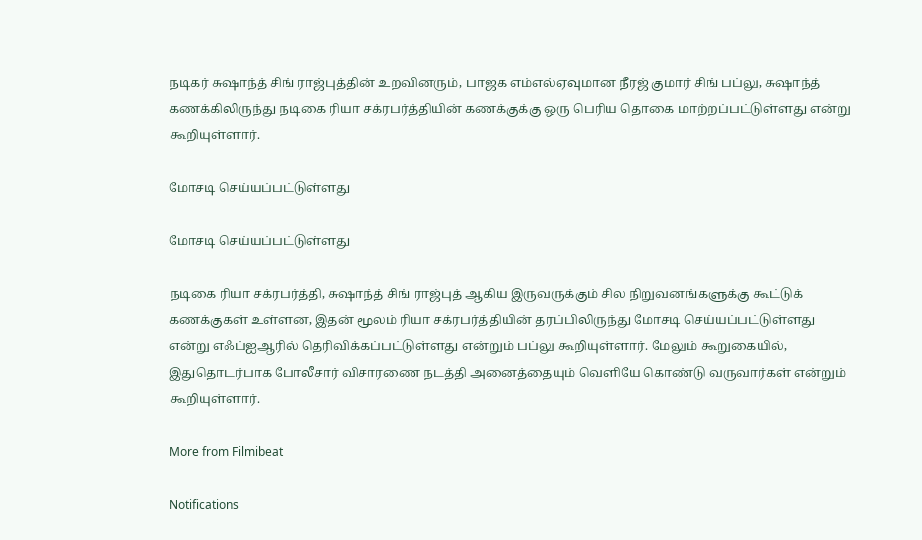நடிகர் சுஷாந்த் சிங் ராஜ்புத்தின் உறவினரும், பாஜக எம்எல்ஏவுமான நீரஜ் குமார் சிங் பப்லு, சுஷாந்த் கணக்கிலிருந்து நடிகை ரியா சக்ரபர்த்தியின் கணக்குக்கு ஒரு பெரிய தொகை மாற்றப்பட்டுள்ளது என்று கூறியுள்ளார்.

மோசடி செய்யப்பட்டுள்ளது

மோசடி செய்யப்பட்டுள்ளது

நடிகை ரியா சக்ரபர்த்தி, சுஷாந்த் சிங் ராஜ்புத் ஆகிய இருவருக்கும் சில நிறுவனங்களுக்கு கூட்டுக் கணக்குகள் உள்ளன, இதன் மூலம் ரியா சக்ரபர்த்தியின் தரப்பிலிருந்து மோசடி செய்யப்பட்டுள்ளது என்று எஃப்ஐஆரில் தெரிவிக்கப்பட்டுள்ளது என்றும் பப்லு கூறியுள்ளார். மேலும் கூறுகையில், இதுதொடர்பாக போலீசார் விசாரணை நடத்தி அனைத்தையும் வெளியே கொண்டு வருவார்கள் என்றும் கூறியுள்ளார்.

More from Filmibeat

Notifications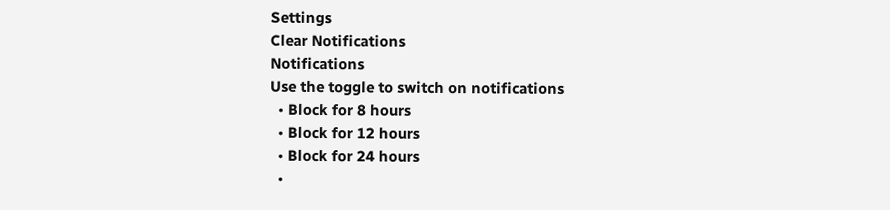Settings
Clear Notifications
Notifications
Use the toggle to switch on notifications
  • Block for 8 hours
  • Block for 12 hours
  • Block for 24 hours
  •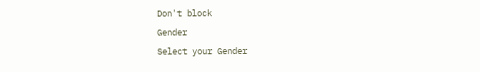Don't block
Gender
Select your Gender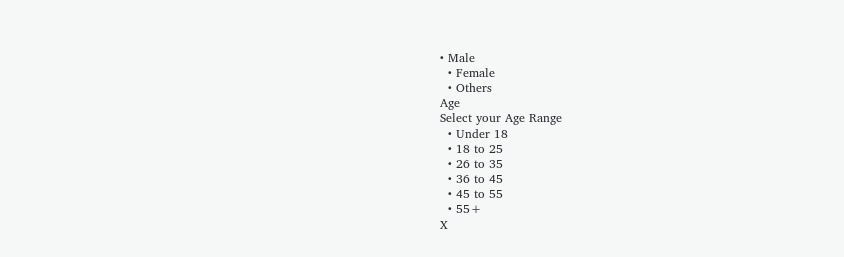• Male
  • Female
  • Others
Age
Select your Age Range
  • Under 18
  • 18 to 25
  • 26 to 35
  • 36 to 45
  • 45 to 55
  • 55+
X